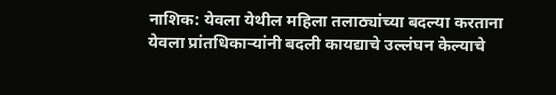नाशिक: येवला येथील महिला तलाठ्यांच्या बदल्या करताना येवला प्रांतधिकाऱ्यांनी बदली कायद्याचे उल्लंघन केल्याचे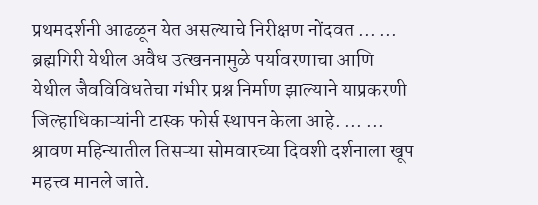प्रथमदर्शनी आढळून येत असल्याचे निरीक्षण नोंदवत ... ...
ब्रह्मगिरी येथील अवैध उत्खननामुळे पर्यावरणाचा आणि येथील जैवविविधतेचा गंभीर प्रश्न निर्माण झाल्याने याप्रकरणी जिल्हाधिकाऱ्यांनी टास्क फोर्स स्थापन केला आहे. ... ...
श्रावण महिन्यातील तिसऱ्या सोमवारच्या दिवशी दर्शनाला खूप महत्त्व मानले जाते.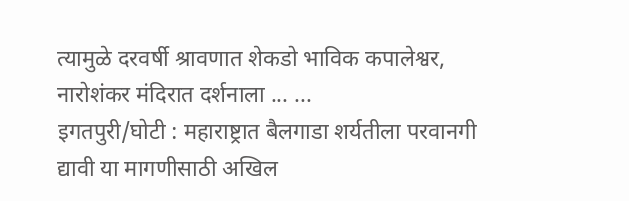त्यामुळे दरवर्षी श्रावणात शेकडो भाविक कपालेश्वर, नारोशंकर मंदिरात दर्शनाला ... ...
इगतपुरी/घोटी : महाराष्ट्रात बैलगाडा शर्यतीला परवानगी द्यावी या मागणीसाठी अखिल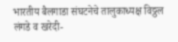भारतीय बैलगाडा संघटनेचे तालुकाध्यक्ष विठ्ठल लंगडे व खरेदी-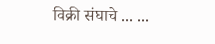विक्री संघाचे ... ...